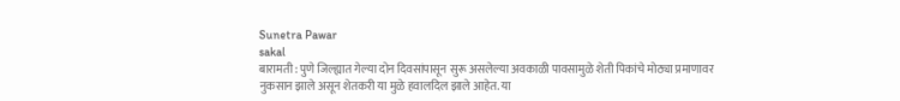Sunetra Pawar
sakal
बारामती : पुणे जिल्ह्यात गेल्या दोन दिवसांपासून सुरू असलेल्या अवकाळी पावसामुळे शेती पिकांचे मोठ्या प्रमाणावर नुकसान झाले असून शेतकरी या मुळे हवालदिल झाले आहेत. या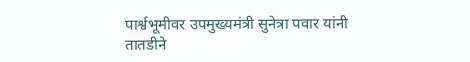पार्श्वभूमीवर उपमुख्यमंत्री सुनेत्रा पवार यांनी तातडीने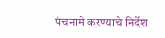पंचनामे करण्याचे निर्देश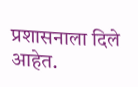प्रशासनाला दिले आहेत.